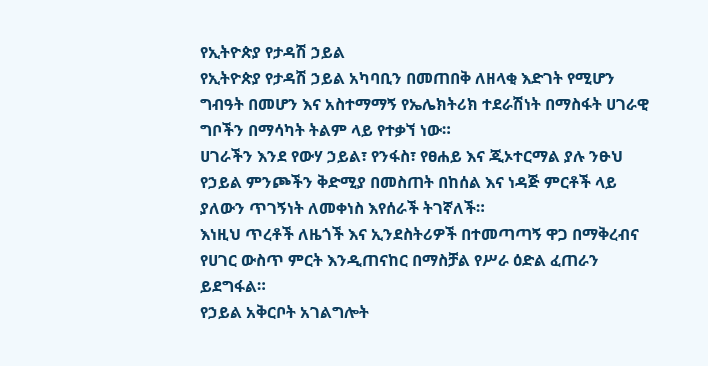የኢትዮጵያ የታዳሽ ኃይል
የኢትዮጵያ የታዳሽ ኃይል አካባቢን በመጠበቅ ለዘላቂ እድገት የሚሆን ግብዓት በመሆን እና አስተማማኝ የኤሌክትሪክ ተደራሽነት በማስፋት ሀገራዊ ግቦችን በማሳካት ትልም ላይ የተቃኘ ነው።
ሀገራችን እንደ የውሃ ኃይል፣ የንፋስ፣ የፀሐይ እና ጂኦተርማል ያሉ ንፁህ የኃይል ምንጮችን ቅድሚያ በመስጠት በከሰል እና ነዳጅ ምርቶች ላይ ያለውን ጥገኝነት ለመቀነስ እየሰራች ትገኛለች።
እነዚህ ጥረቶች ለዜጎች እና ኢንደስትሪዎች በተመጣጣኝ ዋጋ በማቅረብና የሀገር ውስጥ ምርት እንዲጠናከር በማስቻል የሥራ ዕድል ፈጠራን ይደግፋል።
የኃይል አቅርቦት አገልግሎት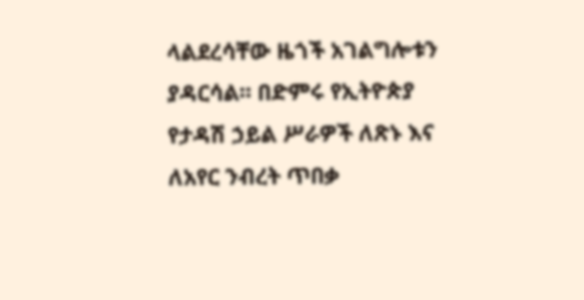ላልደረሳቸው ዜጎች አገልግሎቱን ያዳርሳል። በድምሩ የኢትዮጵያ የታዳሽ ኃይል ሥራዎች ለጽኑ እና ለአየር ንብረት ጥበቃ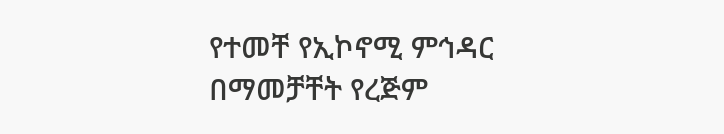የተመቸ የኢኮኖሚ ምኅዳር በማመቻቸት የረጅም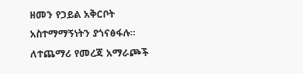ዘመን የኃይል አቅርቦት አስተማማኝነትን ያጎናፅፋሉ።
ለተጨማሪ የመረጃ አማራጮች